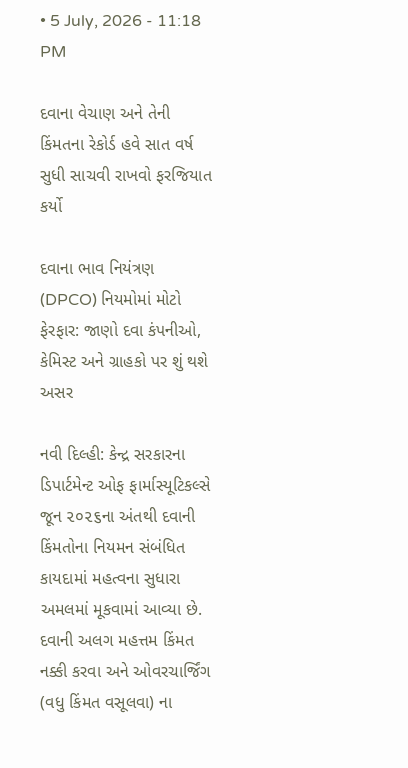• 5 July, 2026 - 11:18 PM

દવાના વેચાણ અને તેની કિંમતના રેકોર્ડ હવે સાત વર્ષ સુધી સાચવી રાખવો ફરજિયાત કર્યો

દવાના ભાવ નિયંત્રણ (DPCO) નિયમોમાં મોટો ફેરફાર: જાણો દવા કંપનીઓ, કેમિસ્ટ અને ગ્રાહકો પર શું થશે અસર

નવી દિલ્હી: કેન્દ્ર સરકારના ડિપાર્ટમેન્ટ ઓફ ફાર્માસ્યૂટિકલ્સે જૂન ૨૦૨૬ના અંતથી દવાની કિંમતોના નિયમન સંબંધિત કાયદામાં મહત્વના સુધારા અમલમાં મૂકવામાં આવ્યા છે. દવાની અલગ મહત્તમ કિંમત નક્કી કરવા અને ઓવરચાર્જિંગ (વધુ કિંમત વસૂલવા) ના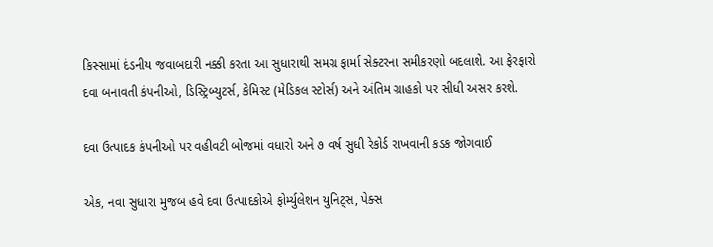કિસ્સામાં દંડનીય જવાબદારી નક્કી કરતા આ સુધારાથી સમગ્ર ફાર્મા સેક્ટરના સમીકરણો બદલાશે. આ ફેરફારો દવા બનાવતી કંપનીઓ, ડિસ્ટ્રિબ્યુટર્સ, કેમિસ્ટ (મેડિકલ સ્ટોર્સ) અને અંતિમ ગ્રાહકો પર સીધી અસર કરશે.

દવા ઉત્પાદક કંપનીઓ પર વહીવટી બોજમાં વધારો અને ૭ વર્ષ સુધી રેકોર્ડ રાખવાની કડક જોગવાઈ

એક, નવા સુધારા મુજબ હવે દવા ઉત્પાદકોએ ફોર્મ્યુલેશન યુનિટ્સ, પેક્સ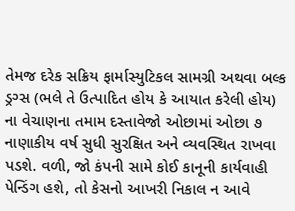તેમજ દરેક સક્રિય ફાર્માસ્યુટિકલ સામગ્રી અથવા બલ્ક ડ્રગ્સ (ભલે તે ઉત્પાદિત હોય કે આયાત કરેલી હોય) ના વેચાણના તમામ દસ્તાવેજો ઓછામાં ઓછા ૭ નાણાકીય વર્ષ સુધી સુરક્ષિત અને વ્યવસ્થિત રાખવા પડશે. વળી, જો કંપની સામે કોઈ કાનૂની કાર્યવાહી પેન્ડિંગ હશે, તો કેસનો આખરી નિકાલ ન આવે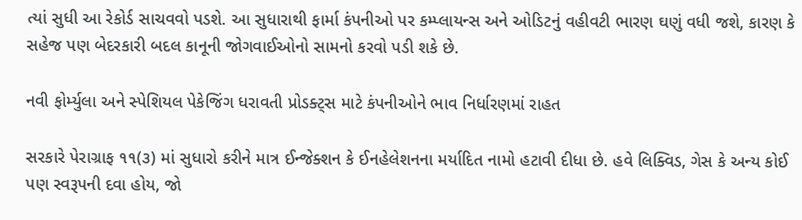ત્યાં સુધી આ રેકોર્ડ સાચવવો પડશે. આ સુધારાથી ફાર્મા કંપનીઓ પર કમ્પ્લાયન્સ અને ઓડિટનું વહીવટી ભારણ ઘણું વધી જશે, કારણ કે સહેજ પણ બેદરકારી બદલ કાનૂની જોગવાઈઓનો સામનો કરવો પડી શકે છે.

નવી ફોર્મ્યુલા અને સ્પેશિયલ પેકેજિંગ ધરાવતી પ્રોડક્ટ્સ માટે કંપનીઓને ભાવ નિર્ધારણમાં રાહત

સરકારે પેરાગ્રાફ ૧૧(૩) માં સુધારો કરીને માત્ર ઈન્જેક્શન કે ઈનહેલેશનના મર્યાદિત નામો હટાવી દીધા છે. હવે લિક્વિડ, ગેસ કે અન્ય કોઈ પણ સ્વરૂપની દવા હોય, જો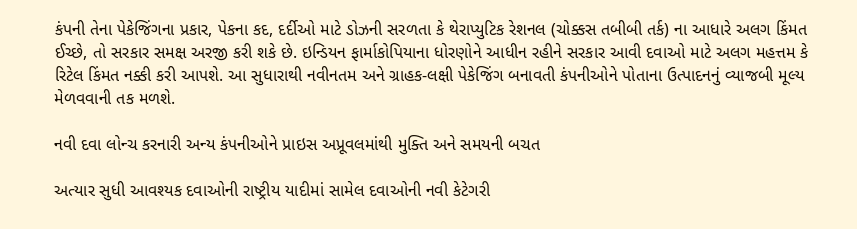કંપની તેના પેકેજિંગના પ્રકાર, પેકના કદ, દર્દીઓ માટે ડોઝની સરળતા કે થેરાપ્યુટિક રેશનલ (ચોક્કસ તબીબી તર્ક) ના આધારે અલગ કિંમત ઈચ્છે, તો સરકાર સમક્ષ અરજી કરી શકે છે. ઇન્ડિયન ફાર્માકોપિયાના ધોરણોને આધીન રહીને સરકાર આવી દવાઓ માટે અલગ મહત્તમ કે રિટેલ કિંમત નક્કી કરી આપશે. આ સુધારાથી નવીનતમ અને ગ્રાહક-લક્ષી પેકેજિંગ બનાવતી કંપનીઓને પોતાના ઉત્પાદનનું વ્યાજબી મૂલ્ય મેળવવાની તક મળશે.

નવી દવા લોન્ચ કરનારી અન્ય કંપનીઓને પ્રાઇસ અપ્રૂવલમાંથી મુક્તિ અને સમયની બચત

અત્યાર સુધી આવશ્યક દવાઓની રાષ્ટ્રીય યાદીમાં સામેલ દવાઓની નવી કેટેગરી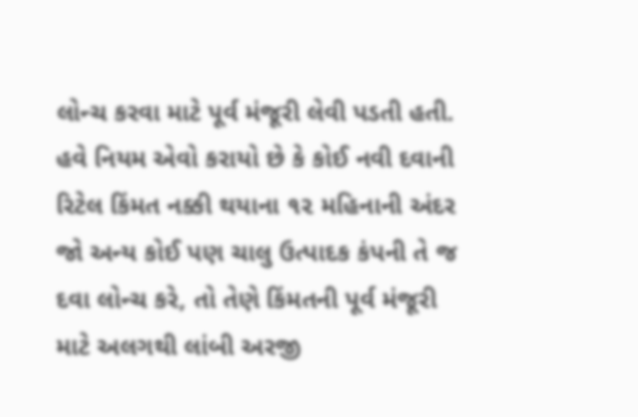લોન્ચ કરવા માટે પૂર્વ મંજૂરી લેવી પડતી હતી. હવે નિયમ એવો કરાયો છે કે કોઈ નવી દવાની રિટેલ કિંમત નક્કી થયાના ૧૨ મહિનાની અંદર જો અન્ય કોઈ પણ ચાલુ ઉત્પાદક કંપની તે જ દવા લોન્ચ કરે, તો તેણે કિંમતની પૂર્વ મંજૂરી માટે અલગથી લાંબી અરજી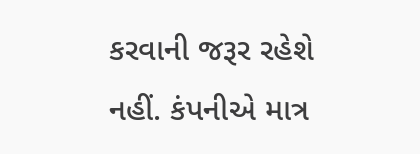કરવાની જરૂર રહેશે નહીં. કંપનીએ માત્ર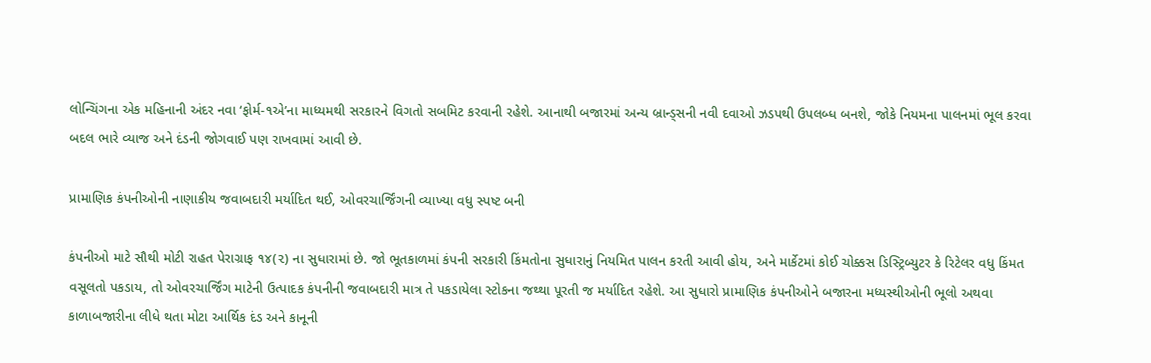લોન્ચિંગના એક મહિનાની અંદર નવા ‘ફોર્મ-૧એ’ના માધ્યમથી સરકારને વિગતો સબમિટ કરવાની રહેશે. આનાથી બજારમાં અન્ય બ્રાન્ડ્સની નવી દવાઓ ઝડપથી ઉપલબ્ધ બનશે, જોકે નિયમના પાલનમાં ભૂલ કરવા બદલ ભારે વ્યાજ અને દંડની જોગવાઈ પણ રાખવામાં આવી છે.

પ્રામાણિક કંપનીઓની નાણાકીય જવાબદારી મર્યાદિત થઈ, ઓવરચાર્જિંગની વ્યાખ્યા વધુ સ્પષ્ટ બની

કંપનીઓ માટે સૌથી મોટી રાહત પેરાગ્રાફ ૧૪(૨) ના સુધારામાં છે. જો ભૂતકાળમાં કંપની સરકારી કિંમતોના સુધારાનું નિયમિત પાલન કરતી આવી હોય, અને માર્કેટમાં કોઈ ચોક્કસ ડિસ્ટ્રિબ્યુટર કે રિટેલર વધુ કિંમત વસૂલતો પકડાય, તો ઓવરચાર્જિંગ માટેની ઉત્પાદક કંપનીની જવાબદારી માત્ર તે પકડાયેલા સ્ટોકના જથ્થા પૂરતી જ મર્યાદિત રહેશે. આ સુધારો પ્રામાણિક કંપનીઓને બજારના મધ્યસ્થીઓની ભૂલો અથવા કાળાબજારીના લીધે થતા મોટા આર્થિક દંડ અને કાનૂની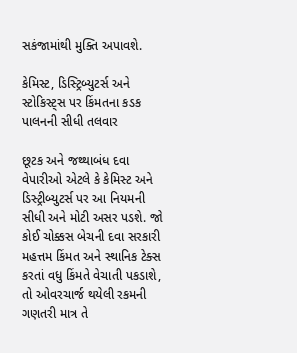સકંજામાંથી મુક્તિ અપાવશે.

કેમિસ્ટ, ડિસ્ટ્રિબ્યુટર્સ અને સ્ટોકિસ્ટ્સ પર કિંમતના કડક પાલનની સીધી તલવાર

છૂટક અને જથ્થાબંધ દવા વેપારીઓ એટલે કે કેમિસ્ટ અને ડિસ્ટ્રીબ્યુટર્સ પર આ નિયમની સીધી અને મોટી અસર પડશે. જો કોઈ ચોક્કસ બેચની દવા સરકારી મહત્તમ કિંમત અને સ્થાનિક ટેક્સ કરતાં વધુ કિંમતે વેચાતી પકડાશે, તો ઓવરચાર્જ થયેલી રકમની ગણતરી માત્ર તે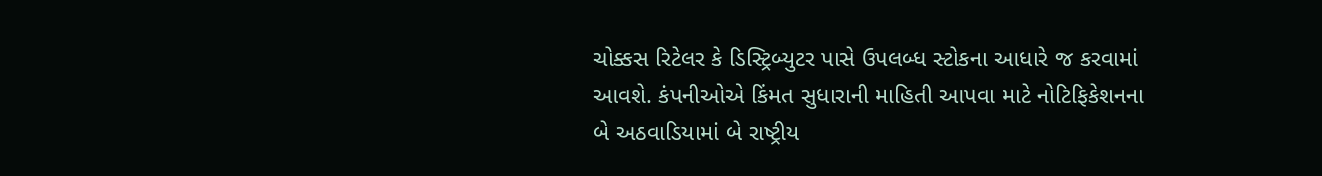ચોક્કસ રિટેલર કે ડિસ્ટ્રિબ્યુટર પાસે ઉપલબ્ધ સ્ટોકના આધારે જ કરવામાં આવશે. કંપનીઓએ કિંમત સુધારાની માહિતી આપવા માટે નોટિફિકેશનના બે અઠવાડિયામાં બે રાષ્ટ્રીય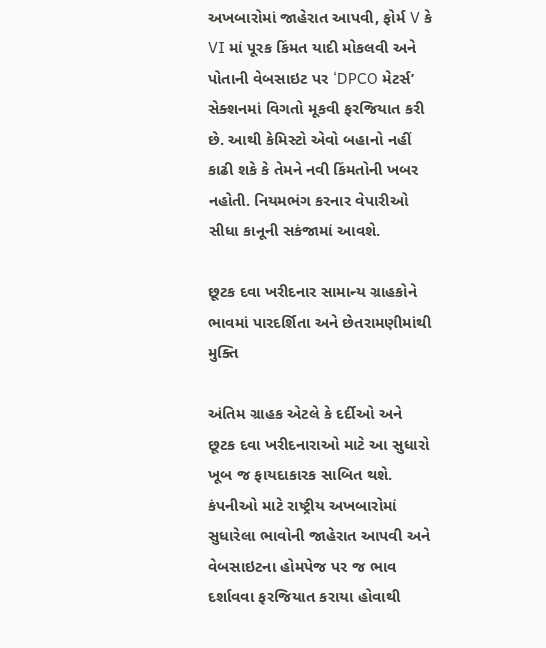અખબારોમાં જાહેરાત આપવી, ફોર્મ V કે VI માં પૂરક કિંમત યાદી મોકલવી અને પોતાની વેબસાઇટ પર ‘DPCO મેટર્સ’ સેક્શનમાં વિગતો મૂકવી ફરજિયાત કરી છે. આથી કેમિસ્ટો એવો બહાનો નહીં કાઢી શકે કે તેમને નવી કિંમતોની ખબર નહોતી. નિયમભંગ કરનાર વેપારીઓ સીધા કાનૂની સકંજામાં આવશે.

છૂટક દવા ખરીદનાર સામાન્ય ગ્રાહકોને ભાવમાં પારદર્શિતા અને છેતરામણીમાંથી મુક્તિ

અંતિમ ગ્રાહક એટલે કે દર્દીઓ અને છૂટક દવા ખરીદનારાઓ માટે આ સુધારો ખૂબ જ ફાયદાકારક સાબિત થશે. કંપનીઓ માટે રાષ્ટ્રીય અખબારોમાં સુધારેલા ભાવોની જાહેરાત આપવી અને વેબસાઇટના હોમપેજ પર જ ભાવ દર્શાવવા ફરજિયાત કરાયા હોવાથી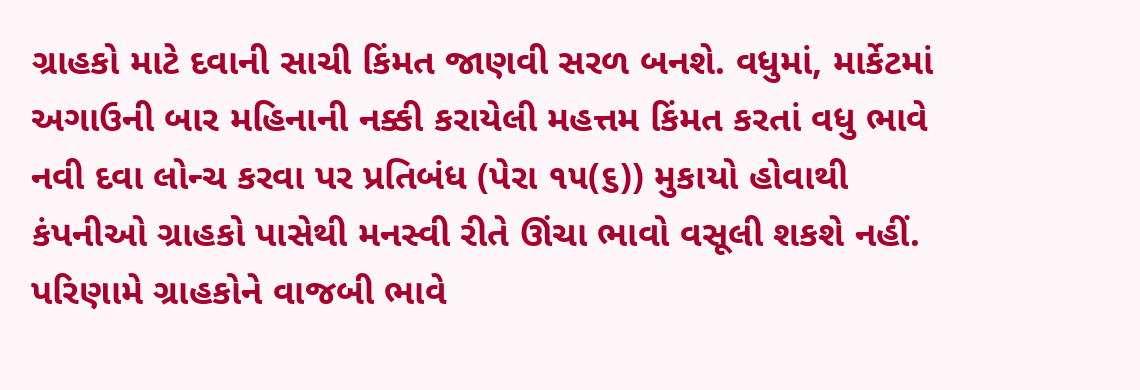ગ્રાહકો માટે દવાની સાચી કિંમત જાણવી સરળ બનશે. વધુમાં, માર્કેટમાં અગાઉની બાર મહિનાની નક્કી કરાયેલી મહત્તમ કિંમત કરતાં વધુ ભાવે નવી દવા લોન્ચ કરવા પર પ્રતિબંધ (પેરા ૧૫(૬)) મુકાયો હોવાથી કંપનીઓ ગ્રાહકો પાસેથી મનસ્વી રીતે ઊંચા ભાવો વસૂલી શકશે નહીં. પરિણામે ગ્રાહકોને વાજબી ભાવે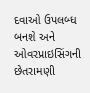દવાઓ ઉપલબ્ધ બનશે અને ઓવરપ્રાઇસિંગની છેતરામણી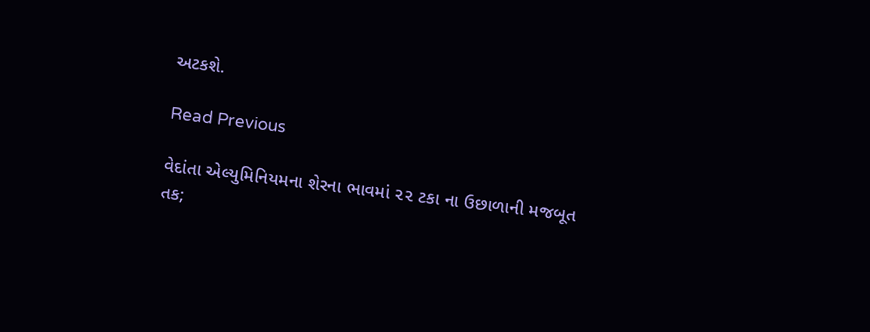અટકશે.

Read Previous

વેદાંતા એલ્યુમિનિયમના શેરના ભાવમાં ૨૨ ટકા ના ઉછાળાની મજબૂત તક;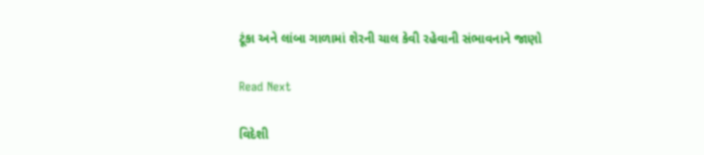ટૂંકા અને લાંબા ગાળામાં શેરની ચાલ કેવી રહેવાની સંભાવનાને જાણો

Read Next

વિદેશી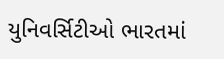યુનિવર્સિટીઓ ભારતમાં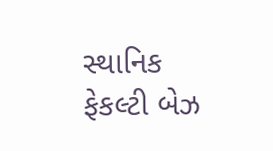સ્થાનિક ફેકલ્ટી બેઝ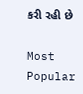કરી રહી છે

Most Popular